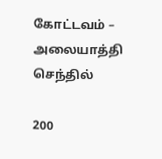கோட்டவம் – அலையாத்தி செந்தில்

200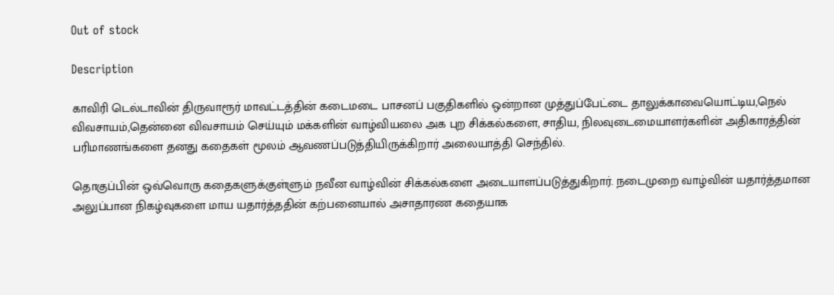Out of stock

Description

காவிரி டெல்டாவின் திருவாரூர் மாவட்டத்தின் கடைமடை பாசனப் பகுதிகளில் ஒன்றான முத்துப்பேட்டை தாலுக்காவையொட்டிய,நெல் விவசாயம்,தென்னை விவசாயம் செய்யும் மக்களின் வாழ்வியலை அக புற சிக்கல்களை, சாதிய, நிலவுடைமையாளர்களின் அதிகாரத்தின் பரிமாணங்களை தனது கதைகள் மூலம் ஆவணப்படுத்தியிருக்கிறார் அலையாத்தி செந்தில்.

தொகுப்பின் ஒவ்வொரு கதைகளுக்குள்ளும் நவீன வாழ்வின் சிக்கல்களை அடையாளப்படுத்துகிறார். நடைமுறை வாழ்வின் யதார்த்தமான அலுப்பான நிகழ்வுகளை மாய யதார்த்ததின் கற்பனையால் அசாதாரண கதையாக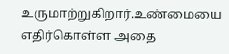உருமாற்றுகிறார்.உண்மையை எதிர்கொள்ள அதை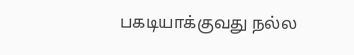பகடியாக்குவது நல்ல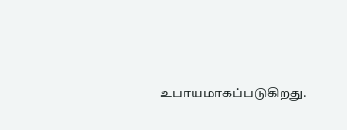உபாயமாகப்படுகிறது.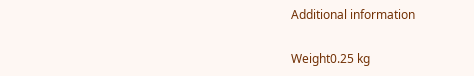Additional information

Weight0.25 kg